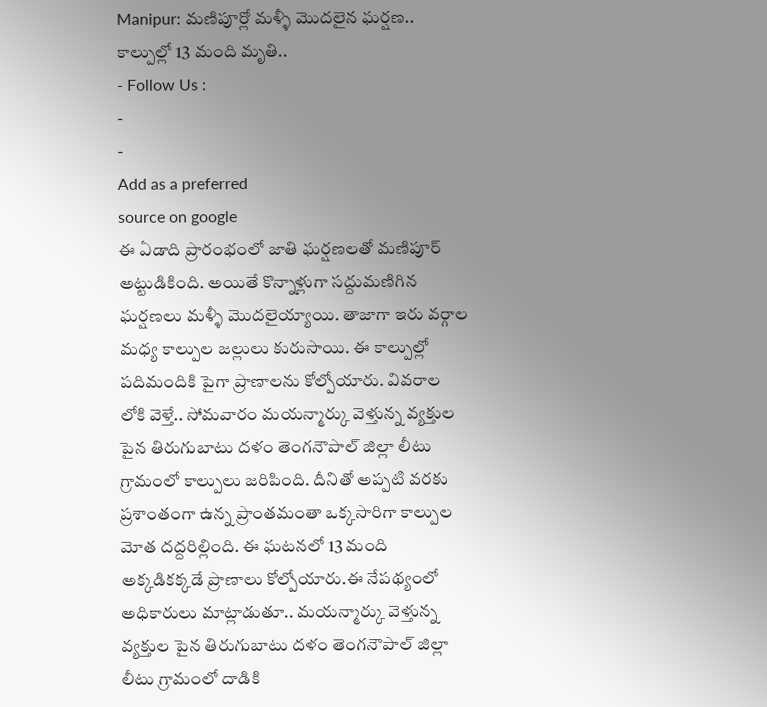Manipur: మణిపూర్లో మళ్ళీ మొదలైన ఘర్షణ.. కాల్పుల్లో 13 మంది మృతి..
- Follow Us :
-
-
Add as a preferred
source on google
ఈ ఏడాది ప్రారంభంలో జాతి ఘర్షణలతో మణిపూర్ అట్టుడికింది. అయితే కొన్నాళ్లుగా సద్దుమణిగిన ఘర్షణలు మళ్ళీ మొదలైయ్యాయి. తాజాగా ఇరు వర్గాల మధ్య కాల్పుల జల్లులు కురుసాయి. ఈ కాల్పుల్లో పదిమందికి పైగా ప్రాణాలను కోల్పోయారు. వివరాల లోకి వెళ్తే.. సోమవారం మయన్మార్కు వెళ్తున్న వ్యక్తుల పైన తిరుగుబాటు దళం తెంగనౌపాల్ జిల్లా లీటు గ్రామంలో కాల్పులు జరిపింది. దీనితో అప్పటి వరకు ప్రశాంతంగా ఉన్న ప్రాంతమంతా ఒక్కసారిగా కాల్పుల మోత దద్దరిల్లింది. ఈ ఘటనలో 13 మంది అక్కడికక్కడే ప్రాణాలు కోల్పోయారు.ఈ నేపథ్యంలో అధికారులు మాట్లాడుతూ.. మయన్మార్కు వెళ్తున్న వ్యక్తుల పైన తిరుగుబాటు దళం తెంగనౌపాల్ జిల్లా లీటు గ్రామంలో దాడికి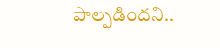పాల్పడిందని..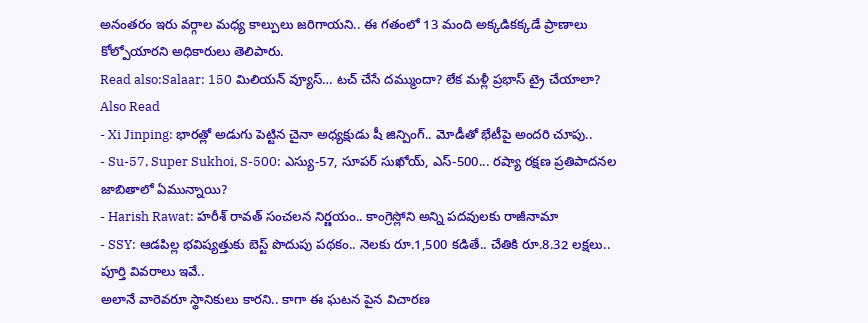అనంతరం ఇరు వర్గాల మధ్య కాల్పులు జరిగాయని.. ఈ గతంలో 13 మంది అక్కడికక్కడే ప్రాణాలు కోల్పోయారని అధికారులు తెలిపారు.
Read also:Salaar: 150 మిలియన్ వ్యూస్… టచ్ చేసే దమ్ముందా? లేక మళ్లీ ప్రభాస్ ట్రై చేయాలా?
Also Read
- Xi Jinping: భారత్లో అడుగు పెట్టిన చైనా అధ్యక్షుడు షీ జిన్పింగ్.. మోడీతో భేటీపై అందరి చూపు..
- Su-57, Super Sukhoi, S-500: ఎస్యు-57, సూపర్ సుఖోయ్, ఎస్-500... రష్యా రక్షణ ప్రతిపాదనల జాబితాలో ఏమున్నాయి?
- Harish Rawat: హరీశ్ రావత్ సంచలన నిర్ణయం.. కాంగ్రెస్లోని అన్ని పదవులకు రాజీనామా
- SSY: ఆడపిల్ల భవిష్యత్తుకు బెస్ట్ పొదుపు పథకం.. నెలకు రూ.1,500 కడితే.. చేతికి రూ.8.32 లక్షలు.. పూర్తి వివరాలు ఇవే..
అలానే వారెవరూ స్థానికులు కారని.. కాగా ఈ ఘటన పైన విచారణ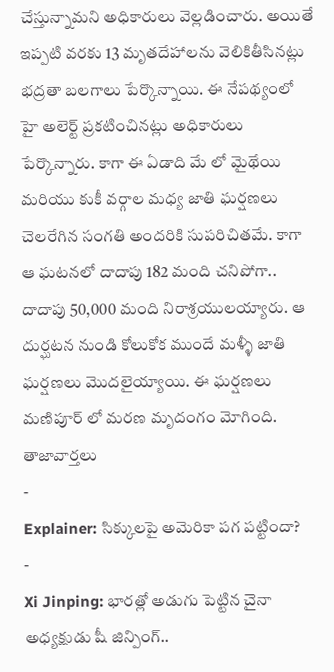చేస్తున్నామని అధికారులు వెల్లడించారు. అయితే ఇప్పటి వరకు 13 మృతదేహాలను వెలికితీసినట్లు భద్రతా బలగాలు పేర్కొన్నాయి. ఈ నేపథ్యంలో హై అలెర్ట్ ప్రకటించినట్లు అధికారులు పేర్కొన్నారు. కాగా ఈ ఏడాది మే లో మైథేయి మరియు కుకీ వర్గాల మధ్య జాతి ఘర్షణలు చెలరేగిన సంగతి అందరికి సుపరిచితమే. కాగా ఆ ఘటనలో దాదాపు 182 మంది చనిపోగా.. దాదాపు 50,000 మంది నిరాశ్రయులయ్యారు. ఆ దుర్ఘటన నుండి కోలుకోక ముందే మళ్ళీ జాతి ఘర్షణలు మొదలైయ్యాయి. ఈ ఘర్షణలు మణిపూర్ లో మరణ మృదంగం మోగింది.
తాజావార్తలు
-
Explainer: సిక్కులపై అమెరికా పగ పట్టిందా?
-
Xi Jinping: భారత్లో అడుగు పెట్టిన చైనా అధ్యక్షుడు షీ జిన్పింగ్..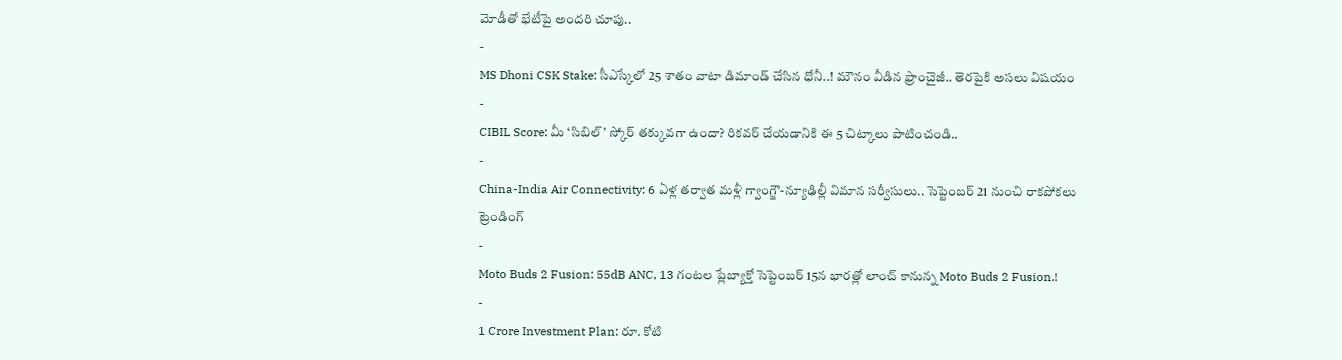మోడీతో భేటీపై అందరి చూపు..
-
MS Dhoni CSK Stake: సీఎస్కేలో 25 శాతం వాటా డిమాండ్ చేసిన ధోనీ..! మౌనం వీడిన ఫ్రాంచైజీ.. తెరపైకి అసలు విషయం
-
CIBIL Score: మీ ‘సిబిల్’ స్కోర్ తక్కువగా ఉందా? రికవర్ చేయడానికి ఈ 5 చిట్కాలు పాటించండి..
-
China-India Air Connectivity: 6 ఏళ్ల తర్వాత మళ్లీ గ్వాంగ్జౌ-న్యూఢిల్లీ విమాన సర్వీసులు.. సెప్టెంబర్ 21 నుంచి రాకపోకలు
ట్రెండింగ్
-
Moto Buds 2 Fusion: 55dB ANC, 13 గంటల ప్లేబ్యాక్తో సెప్టెంబర్ 15న భారత్లో లాంచ్ కానున్న Moto Buds 2 Fusion.!
-
1 Crore Investment Plan: రూ. కోటి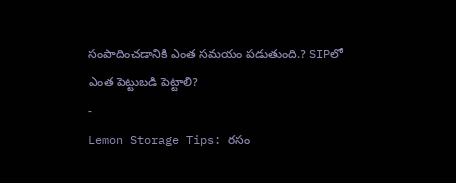సంపాదించడానికి ఎంత సమయం పడుతుంది.? SIPలో ఎంత పెట్టుబడి పెట్టాలి?
-
Lemon Storage Tips: రసం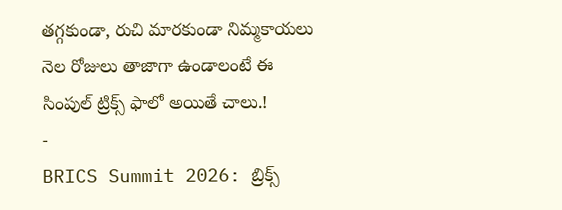తగ్గకుండా, రుచి మారకుండా నిమ్మకాయలు నెల రోజులు తాజాగా ఉండాలంటే ఈ సింపుల్ ట్రిక్స్ ఫాలో అయితే చాలు.!
-
BRICS Summit 2026: బ్రిక్స్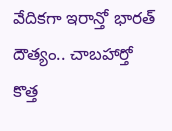వేదికగా ఇరాన్తో భారత్ దౌత్యం.. చాబహార్తో కొత్త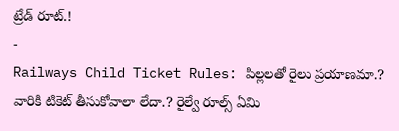ట్రేడ్ రూట్.!
-
Railways Child Ticket Rules: పిల్లలతో రైలు ప్రయాణమా.? వారికి టికెట్ తీసుకోవాలా లేదా.? రైల్వే రూల్స్ ఏమి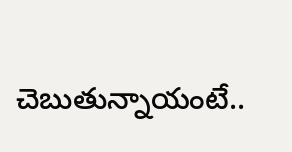చెబుతున్నాయంటే..